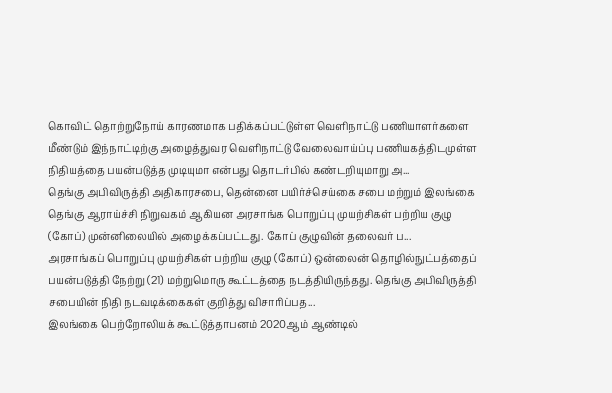கொவிட் தொற்றுநோய் காரணமாக பதிக்கப்பட்டுள்ள வெளிநாட்டு பணியாளர்களை மீண்டும் இந்நாட்டிற்கு அழைத்துவர வெளிநாட்டு வேலைவாய்ப்பு பணியகத்திடமுள்ள நிதியத்தை பயன்படுத்த முடியுமா என்பது தொடர்பில் கண்டறியுமாறு அ...
தெங்கு அபிவிருத்தி அதிகாரசபை, தென்னை பயிர்ச்செய்கை சபை மற்றும் இலங்கை தெங்கு ஆராய்ச்சி நிறுவகம் ஆகியன அரசாங்க பொறுப்பு முயற்சிகள் பற்றிய குழு (கோப்) முன்னிலையில் அழைக்கப்பட்டது. கோப் குழுவின் தலைவர் ப...
அரசாங்கப் பொறுப்பு முயற்சிகள் பற்றிய குழு (கோப்) ஒன்லைன் தொழில்நுட்பத்தைப் பயன்படுத்தி நேற்று (21) மற்றுமொரு கூட்டத்தை நடத்தியிருந்தது. தெங்கு அபிவிருத்தி சபையின் நிதி நடவடிக்கைகள் குறித்து விசாரிப்பத...
இலங்கை பெற்றோலியக் கூட்டுத்தாபனம் 2020ஆம் ஆண்டில்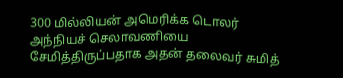300 மில்லியன் அமெரிக்க டொலர் அந்நியச் செலாவணியை சேமித்திருப்பதாக அதன் தலைவர் சுமித்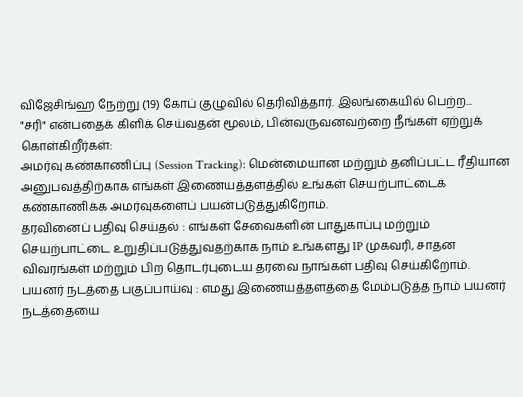விஜேசிங்ஹ நேற்று (19) கோப் குழுவில் தெரிவித்தார். இலங்கையில் பெற்ற...
"சரி" என்பதைக் கிளிக் செய்வதன் மூலம், பின்வருவனவற்றை நீங்கள் ஏற்றுக் கொள்கிறீர்கள்:
அமர்வு கண்காணிப்பு (Session Tracking): மென்மையான மற்றும் தனிப்பட்ட ரீதியான அனுபவத்திற்காக எங்கள் இணையத்தளத்தில் உங்கள் செயற்பாட்டைக் கண்காணிக்க அமர்வுகளைப் பயன்படுத்துகிறோம்.
தரவினைப் பதிவு செய்தல் : எங்கள் சேவைகளின் பாதுகாப்பு மற்றும் செயற்பாட்டை உறுதிப்படுத்துவதற்காக நாம் உங்களது IP முகவரி, சாதன விவரங்கள் மற்றும் பிற தொடர்புடைய தரவை நாங்கள் பதிவு செய்கிறோம்.
பயனர் நடத்தை பகுப்பாய்வு : எமது இணையத்தளத்தை மேம்படுத்த நாம் பயனர் நடத்தையை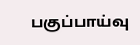பகுப்பாய்வு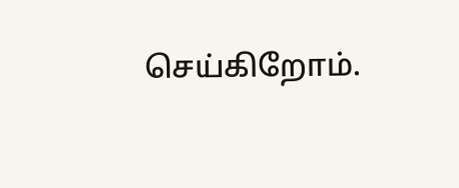செய்கிறோம்.